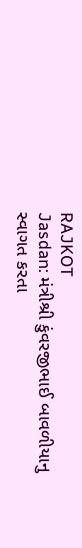RAJKOT
Jasdan: મંત્રીશ્રી કુંવરજીભાઈ બાવળીયાનુ સ્વાગત કરતા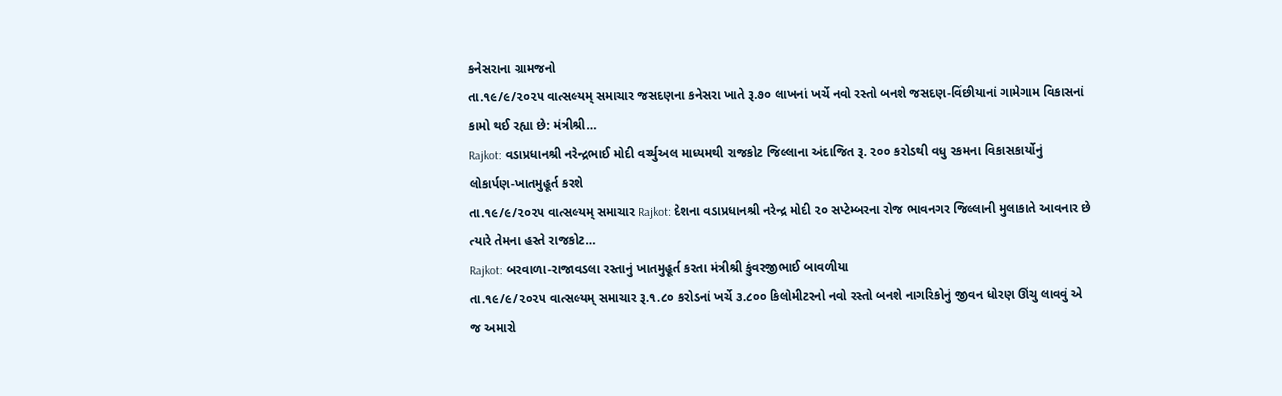કનેસરાના ગ્રામજનો
તા.૧૯/૯/૨૦૨૫ વાત્સલ્યમ્ સમાચાર જસદણના કનેસરા ખાતે રૂ.૭૦ લાખનાં ખર્ચે નવો રસ્તો બનશે જસદણ-વિંછીયાનાં ગામેગામ વિકાસનાં કામો થઈ રહ્યા છે: મંત્રીશ્રી…
Rajkot: વડાપ્રધાનશ્રી નરેન્દ્રભાઈ મોદી વર્ચ્યુઅલ માધ્યમથી રાજકોટ જિલ્લાના અંદાજિત રૂ. ૨૦૦ કરોડથી વધુ રકમના વિકાસકાર્યોનું લોકાર્પણ-ખાતમુહૂર્ત કરશે
તા.૧૯/૯/૨૦૨૫ વાત્સલ્યમ્ સમાચાર Rajkot: દેશના વડાપ્રધાનશ્રી નરેન્દ્ર મોદી ૨૦ સપ્ટેમ્બરના રોજ ભાવનગર જિલ્લાની મુલાકાતે આવનાર છે ત્યારે તેમના હસ્તે રાજકોટ…
Rajkot: બરવાળા-રાજાવડલા રસ્તાનું ખાતમુહૂર્ત કરતા મંત્રીશ્રી કુંવરજીભાઈ બાવળીયા
તા.૧૯/૯/૨૦૨૫ વાત્સલ્યમ્ સમાચાર રૂ.૧.૮૦ કરોડનાં ખર્ચે ૩.૮૦૦ કિલોમીટરનો નવો રસ્તો બનશે નાગરિકોનું જીવન ધોરણ ઊંચુ લાવવું એ જ અમારો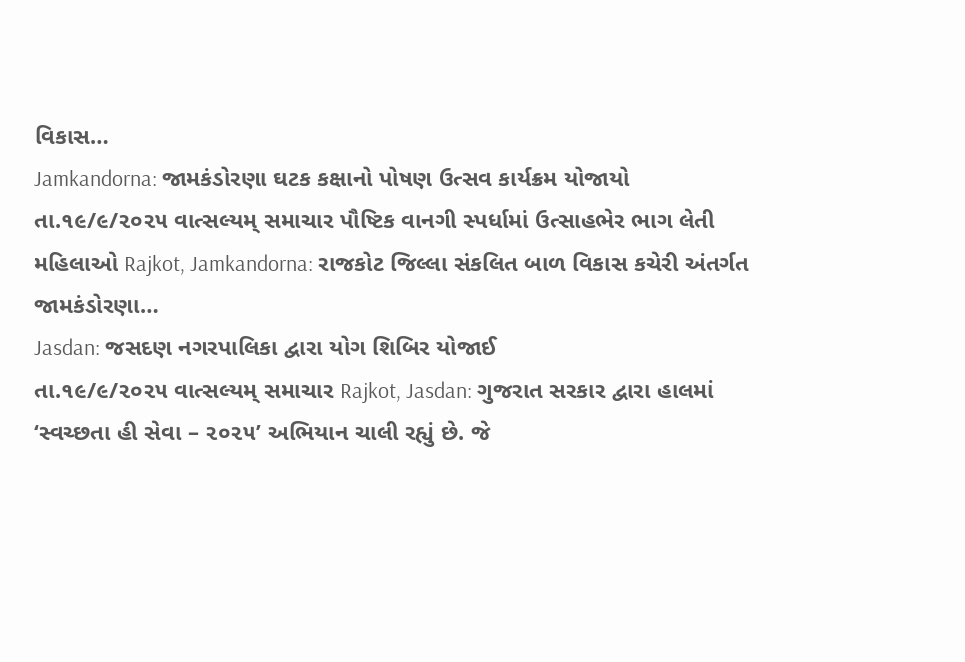વિકાસ…
Jamkandorna: જામકંડોરણા ઘટક કક્ષાનો પોષણ ઉત્સવ કાર્યક્રમ યોજાયો
તા.૧૯/૯/૨૦૨૫ વાત્સલ્યમ્ સમાચાર પૌષ્ટિક વાનગી સ્પર્ધામાં ઉત્સાહભેર ભાગ લેતી મહિલાઓ Rajkot, Jamkandorna: રાજકોટ જિલ્લા સંકલિત બાળ વિકાસ કચેરી અંતર્ગત જામકંડોરણા…
Jasdan: જસદણ નગરપાલિકા દ્વારા યોગ શિબિર યોજાઈ
તા.૧૯/૯/૨૦૨૫ વાત્સલ્યમ્ સમાચાર Rajkot, Jasdan: ગુજરાત સરકાર દ્વારા હાલમાં ‘સ્વચ્છતા હી સેવા – ૨૦૨૫’ અભિયાન ચાલી રહ્યું છે. જે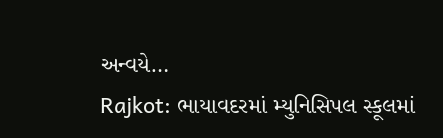અન્વયે…
Rajkot: ભાયાવદરમાં મ્યુનિસિપલ સ્કૂલમાં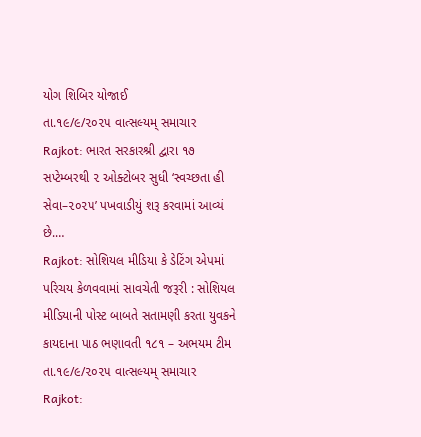યોગ શિબિર યોજાઈ
તા.૧૯/૯/૨૦૨૫ વાત્સલ્યમ્ સમાચાર Rajkot: ભારત સરકારશ્રી દ્વારા ૧૭ સપ્ટેમ્બરથી ૨ ઓક્ટોબર સુધી ‘સ્વચ્છતા હી સેવા–૨૦૨૫’ પખવાડીયું શરૂ કરવામાં આવ્યં છે.…
Rajkot: સોશિયલ મીડિયા કે ડેટિંગ એપમાં પરિચય કેળવવામાં સાવચેતી જરૂરી : સોશિયલ મીડિયાની પોસ્ટ બાબતે સતામણી કરતા યુવકને કાયદાના પાઠ ભણાવતી ૧૮૧ – અભયમ ટીમ
તા.૧૯/૯/૨૦૨૫ વાત્સલ્યમ્ સમાચાર Rajkot: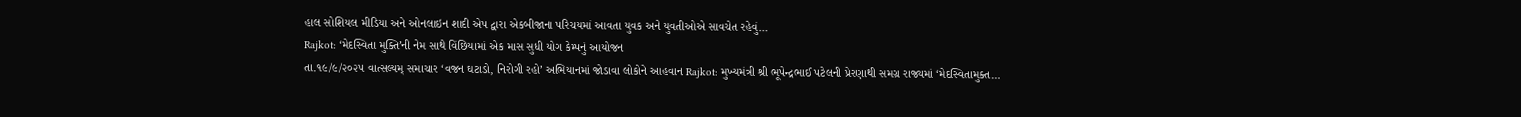હાલ સોશિયલ મીડિયા અને ઓનલાઇન શાદી એપ દ્વારા એકબીજાના પરિચયમાં આવતા યુવક અને યુવતીઓએ સાવચેત રહેવું…
Rajkot: ‘મેદસ્વિતા મુક્તિ’ની નેમ સાથે વિંછિયામાં એક માસ સુધી યોગ કેમ્પનું આયોજન
તા.૧૯/૯/૨૦૨૫ વાત્સલ્યમ્ સમાચાર ‘વજન ઘટાડો, નિરોગી રહો’ અભિયાનમાં જોડાવા લોકોને આહવાન Rajkot: મુખ્યમંત્રી શ્રી ભૂપેન્દ્રભાઈ પટેલની પ્રેરણાથી સમગ્ર રાજ્યમાં ‘મેદસ્વિતામુક્ત…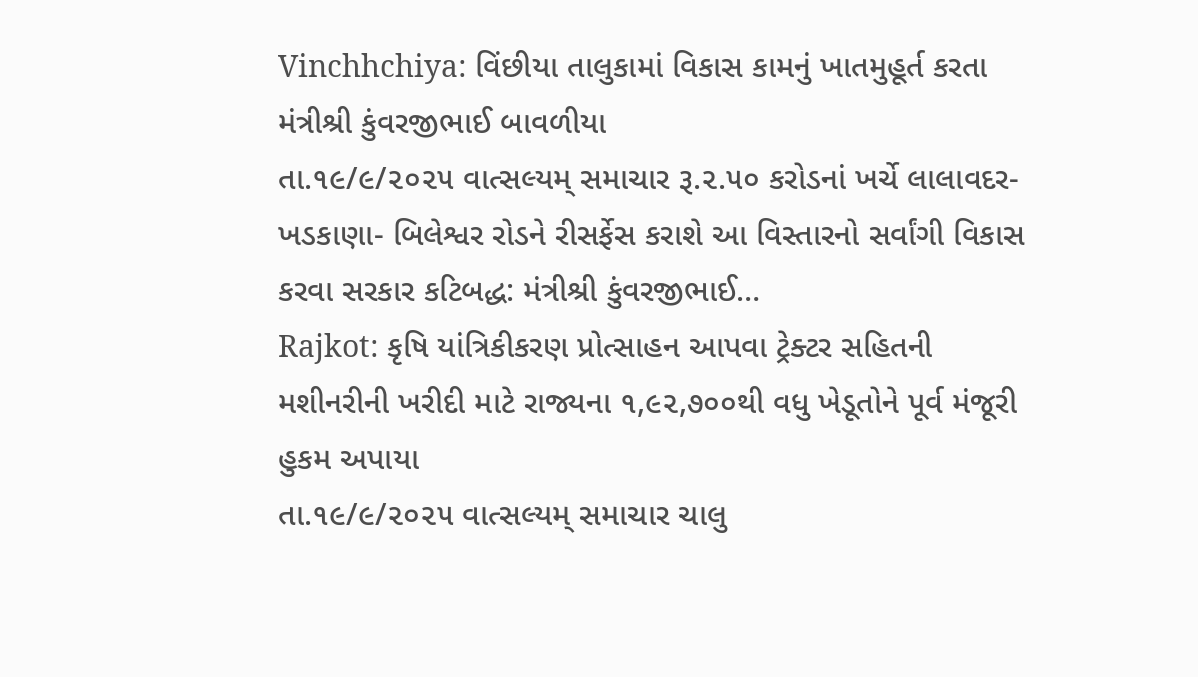Vinchhchiya: વિંછીયા તાલુકામાં વિકાસ કામનું ખાતમુહૂર્ત કરતા મંત્રીશ્રી કુંવરજીભાઈ બાવળીયા
તા.૧૯/૯/૨૦૨૫ વાત્સલ્યમ્ સમાચાર રૂ.૨.૫૦ કરોડનાં ખર્ચે લાલાવદર-ખડકાણા- બિલેશ્વર રોડને રીસર્ફેસ કરાશે આ વિસ્તારનો સર્વાંગી વિકાસ કરવા સરકાર કટિબદ્ધ: મંત્રીશ્રી કુંવરજીભાઈ…
Rajkot: કૃષિ યાંત્રિકીકરણ પ્રોત્સાહન આપવા ટ્રેક્ટર સહિતની મશીનરીની ખરીદી માટે રાજ્યના ૧,૯૨,૭૦૦થી વધુ ખેડૂતોને પૂર્વ મંજૂરી હુકમ અપાયા
તા.૧૯/૯/૨૦૨૫ વાત્સલ્યમ્ સમાચાર ચાલુ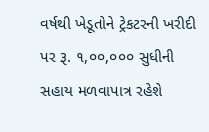વર્ષથી ખેડૂતોને ટ્રેકટરની ખરીદી પર રૂ. ૧,૦૦,૦૦૦ સુધીની સહાય મળવાપાત્ર રહેશે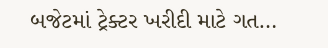બજેટમાં ટ્રેક્ટર ખરીદી માટે ગત…